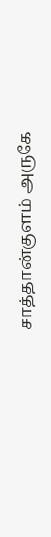சாத்தான்குளம் அருகே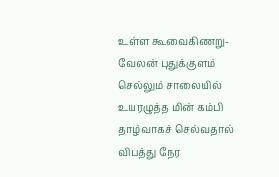உள்ள கூவைகிணறு-வேலன் புதுக்குளம் செல்லும் சாலையில் உயரழுத்த மின் கம்பி தாழ்வாகச் செல்வதால் விபத்து நேர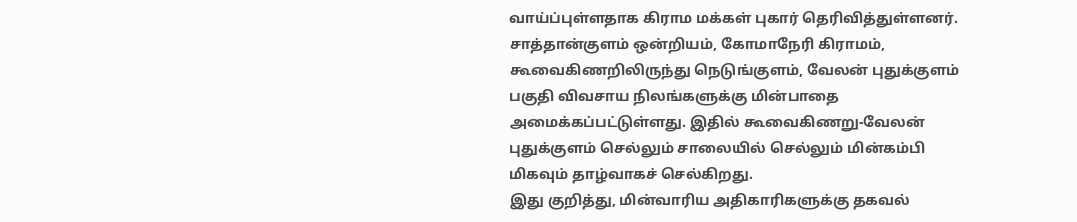வாய்ப்புள்ளதாக கிராம மக்கள் புகார் தெரிவித்துள்ளனர்.
சாத்தான்குளம் ஒன்றியம், கோமாநேரி கிராமம், கூவைகிணறிலிருந்து நெடுங்குளம், வேலன் புதுக்குளம் பகுதி விவசாய நிலங்களுக்கு மின்பாதை அமைக்கப்பட்டுள்ளது. இதில் கூவைகிணறு-வேலன் புதுக்குளம் செல்லும் சாலையில் செல்லும் மின்கம்பி மிகவும் தாழ்வாகச் செல்கிறது.
இது குறித்து, மின்வாரிய அதிகாரிகளுக்கு தகவல்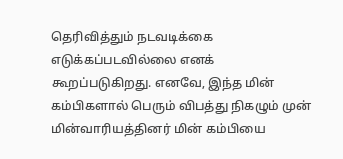தெரிவித்தும் நடவடிக்கை எடுக்கப்படவில்லை எனக் கூறப்படுகிறது. எனவே, இந்த மின் கம்பிகளால் பெரும் விபத்து நிகழும் முன் மின்வாரியத்தினர் மின் கம்பியை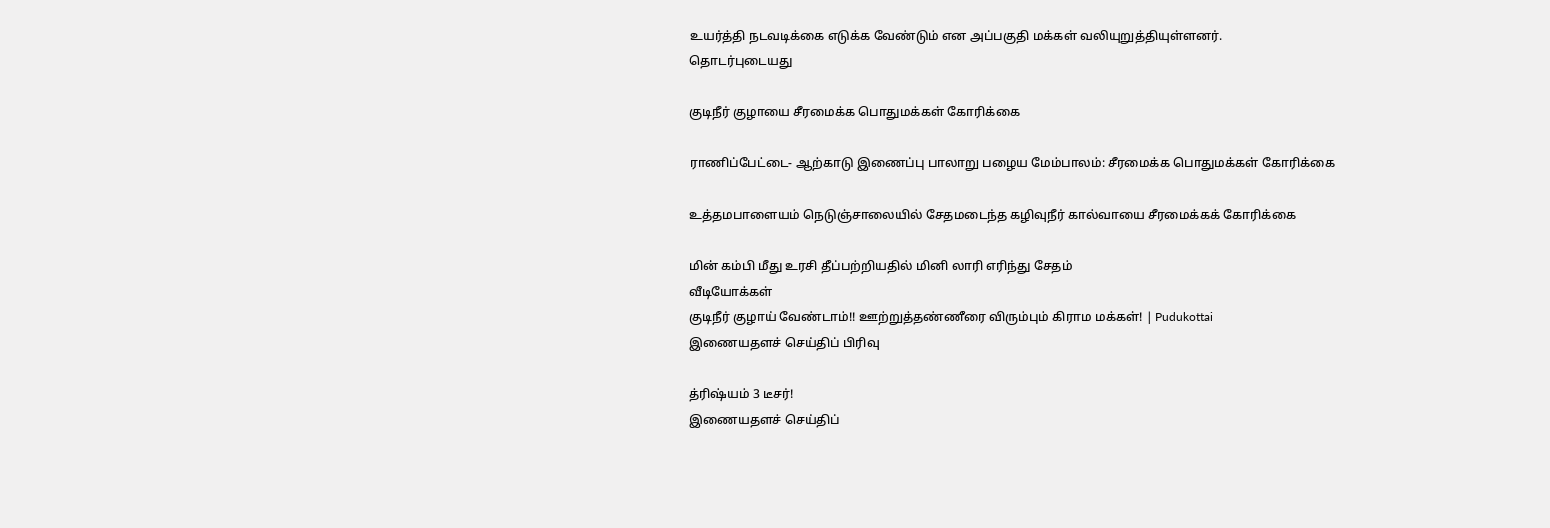உயர்த்தி நடவடிக்கை எடுக்க வேண்டும் என அப்பகுதி மக்கள் வலியுறுத்தியுள்ளனர்.
தொடர்புடையது

குடிநீர் குழாயை சீரமைக்க பொதுமக்கள் கோரிக்கை

ராணிப்பேட்டை- ஆற்காடு இணைப்பு பாலாறு பழைய மேம்பாலம்: சீரமைக்க பொதுமக்கள் கோரிக்கை

உத்தமபாளையம் நெடுஞ்சாலையில் சேதமடைந்த கழிவுநீர் கால்வாயை சீரமைக்கக் கோரிக்கை

மின் கம்பி மீது உரசி தீப்பற்றியதில் மினி லாரி எரிந்து சேதம்
வீடியோக்கள்
குடிநீர் குழாய் வேண்டாம்!! ஊற்றுத்தண்ணீரை விரும்பும் கிராம மக்கள்! | Pudukottai
இணையதளச் செய்திப் பிரிவு

த்ரிஷ்யம் 3 டீசர்!
இணையதளச் செய்திப்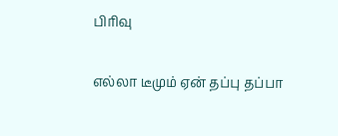பிரிவு

எல்லா டீமும் ஏன் தப்பு தப்பா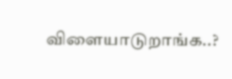விளையாடுறாங்க..?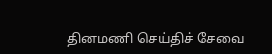தினமணி செய்திச் சேவை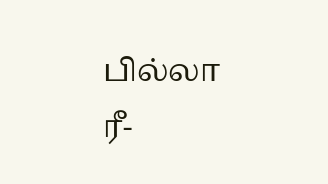பில்லா ரீ-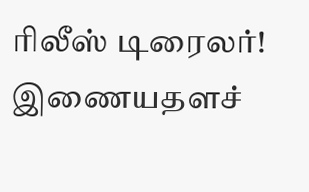ரிலீஸ் டிரைலர்!
இணையதளச்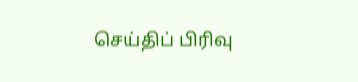செய்திப் பிரிவு